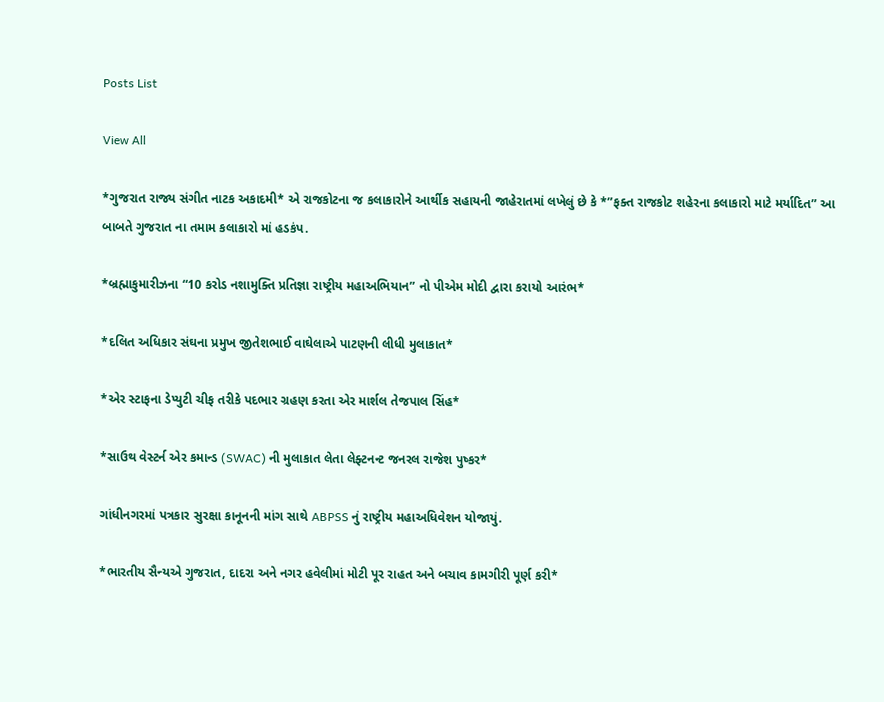Posts List

View All

*ગુજરાત રાજ્ય સંગીત નાટક અકાદમી* એ રાજકોટના જ કલાકારોને આર્થીક સહાયની જાહેરાતમાં લખેલું છે કે *”ફક્ત રાજકોટ શહેરના કલાકારો માટે મર્યાદિત” આ બાબતે ગુજરાત ના તમામ કલાકારો માં હડકંપ.

*બ્રહ્માકુમારીઝના “10 કરોડ નશામુક્તિ પ્રતિજ્ઞા રાષ્ટ્રીય મહાઅભિયાન” નો પીએમ મોદી દ્વારા કરાયો આરંભ*

*દલિત અધિકાર સંઘના પ્રમુખ જીતેશભાઈ વાઘેલાએ પાટણની લીધી મુલાકાત*

*એર સ્ટાફના ડેપ્યુટી ચીફ તરીકે પદભાર ગ્રહણ કરતા એર માર્શલ તેજપાલ સિંહ*

*સાઉથ વેસ્ટર્ન એર કમાન્ડ (SWAC) ની મુલાકાત લેતા લેફ્ટનન્ટ જનરલ રાજેશ પુષ્કર*

ગાંધીનગરમાં પત્રકાર સુરક્ષા કાનૂનની માંગ સાથે ABPSS નું રાષ્ટ્રીય મહાઅધિવેશન યોજાયું.

*ભારતીય સૈન્યએ ગુજરાત, દાદરા અને નગર હવેલીમાં મોટી પૂર રાહત અને બચાવ કામગીરી પૂર્ણ કરી*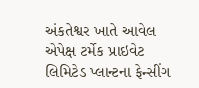અંકતેશ્વર ખાતે આવેલ એપેક્ષ ટર્મેક પ્રાઇવેટ લિમિટેડ પ્લાન્ટના ફેન્સીંગ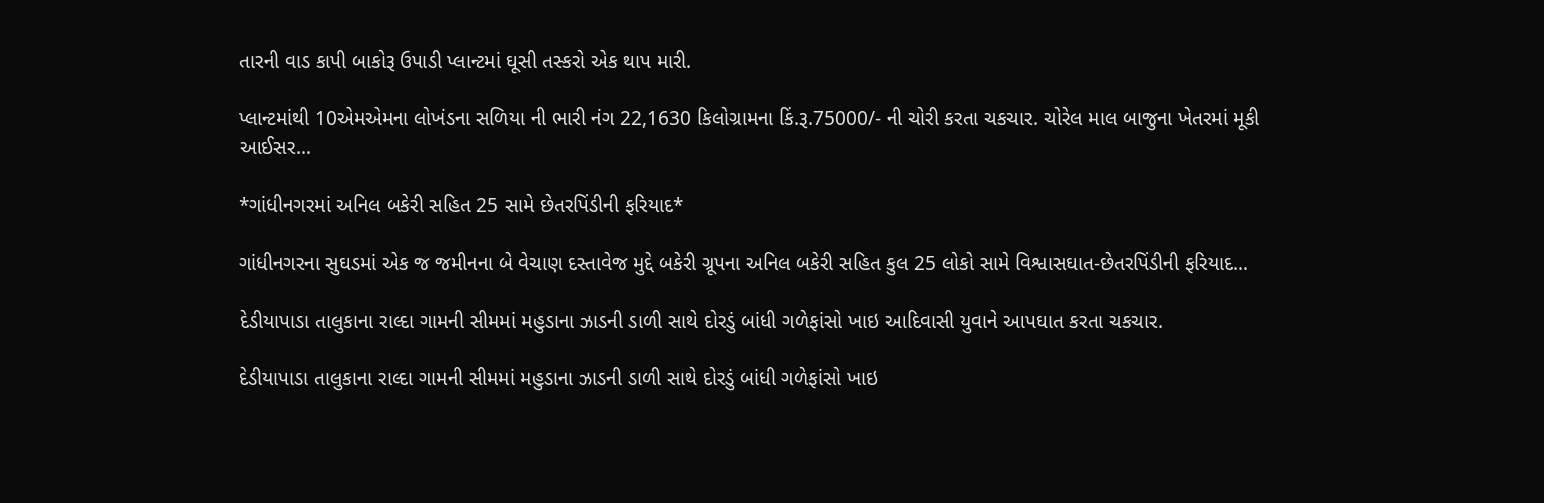તારની વાડ કાપી બાકોરૂ ઉપાડી પ્લાન્ટમાં ઘૂસી તસ્કરો એક થાપ મારી.

પ્લાન્ટમાંથી 10એમએમના લોખંડના સળિયા ની ભારી નંગ 22,1630 કિલોગ્રામના કિં.રૂ.75000/- ની ચોરી કરતા ચકચાર. ચોરેલ માલ બાજુના ખેતરમાં મૂકી આઈસર…

*ગાંધીનગરમાં અનિલ બકેરી સહિત 25 સામે છેતરપિંડીની ફરિયાદ*

ગાંધીનગરના સુઘડમાં એક જ જમીનના બે વેચાણ દસ્તાવેજ મુદ્દે બકેરી ગ્રૂપના અનિલ બકેરી સહિત કુલ 25 લોકો સામે વિશ્વાસઘાત-છેતરપિંડીની ફરિયાદ…

દેડીયાપાડા તાલુકાના રાલ્દા ગામની સીમમાં મહુડાના ઝાડની ડાળી સાથે દોરડું બાંધી ગળેફાંસો ખાઇ આદિવાસી યુવાને આપઘાત કરતા ચકચાર.

દેડીયાપાડા તાલુકાના રાલ્દા ગામની સીમમાં મહુડાના ઝાડની ડાળી સાથે દોરડું બાંધી ગળેફાંસો ખાઇ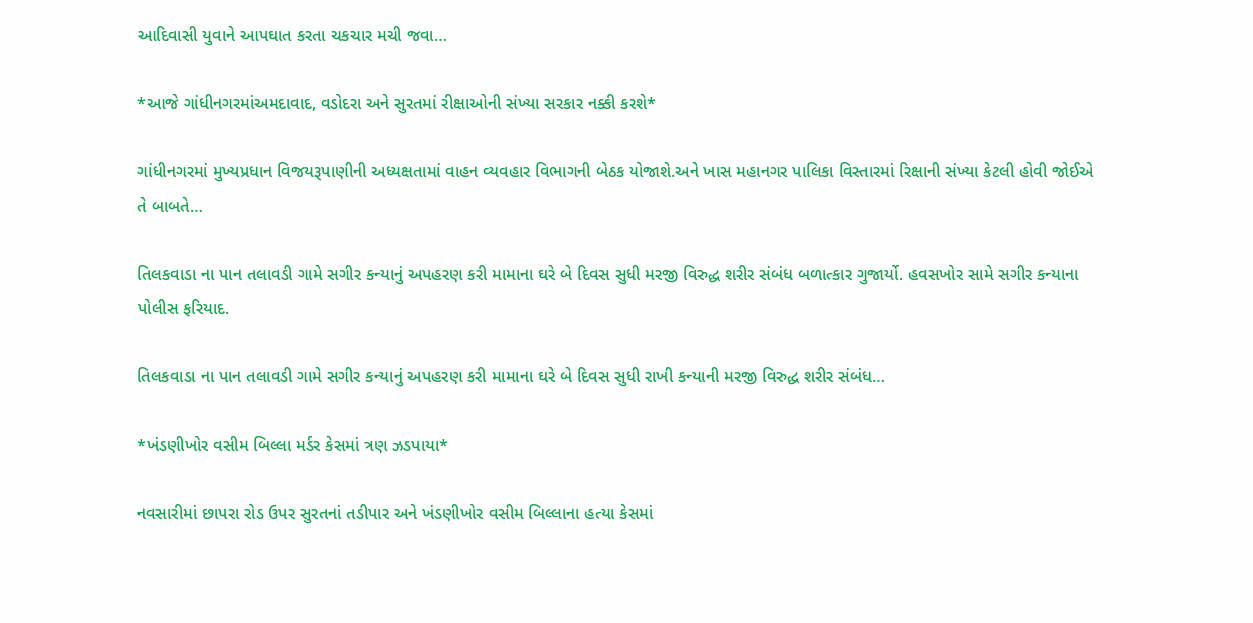આદિવાસી યુવાને આપઘાત કરતા ચકચાર મચી જવા…

*આજે ગાંધીનગરમાંઅમદાવાદ, વડોદરા અને સુરતમાં રીક્ષાઓની સંખ્યા સરકાર નક્કી કરશે*

ગાંધીનગરમાં મુખ્યપ્રધાન વિજયરૂપાણીની અધ્યક્ષતામાં વાહન વ્યવહાર વિભાગની બેઠક યોજાશે.અને ખાસ મહાનગર પાલિકા વિસ્તારમાં રિક્ષાની સંખ્યા કેટલી હોવી જોઈએ તે બાબતે…

તિલકવાડા ના પાન તલાવડી ગામે સગીર કન્યાનું અપહરણ કરી મામાના ઘરે બે દિવસ સુધી મરજી વિરુદ્ધ શરીર સંબંધ બળાત્કાર ગુજાર્યો. હવસખોર સામે સગીર કન્યાના પોલીસ ફરિયાદ.

તિલકવાડા ના પાન તલાવડી ગામે સગીર કન્યાનું અપહરણ કરી મામાના ઘરે બે દિવસ સુધી રાખી કન્યાની મરજી વિરુદ્ધ શરીર સંબંધ…

*ખંડણીખોર વસીમ બિલ્લા મર્ડર કેસમાં ત્રણ ઝડપાયા*

નવસારીમાં છાપરા રોડ ઉપર સુરતનાં તડીપાર અને ખંડણીખોર વસીમ બિલ્લાના હત્યા કેસમાં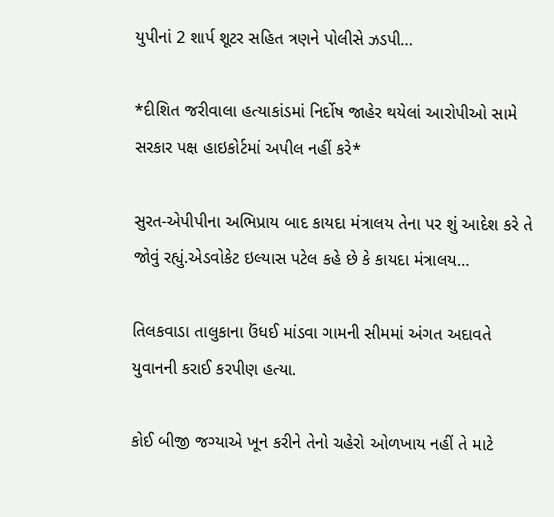યુપીનાં 2 શાર્પ શૂટર સહિત ત્રણને પોલીસે ઝડપી…

*દીશિત જરીવાલા હત્યાકાંડમાં નિર્દોષ જાહેર થયેલાં આરોપીઓ સામે સરકાર પક્ષ હાઇકોર્ટમાં અપીલ નહીં કરે*

સુરત-એપીપીના અભિપ્રાય બાદ કાયદા મંત્રાલય તેના પર શું આદેશ કરે તે જોવું રહ્યું.એડવોકેટ ઇલ્યાસ પટેલ કહે છે કે કાયદા મંત્રાલય…

તિલકવાડા તાલુકાના ઉંધઈ માંડવા ગામની સીમમાં અંગત અદાવતે યુવાનની કરાઈ કરપીણ હત્યા.

કોઈ બીજી જગ્યાએ ખૂન કરીને તેનો ચહેરો ઓળખાય નહીં તે માટે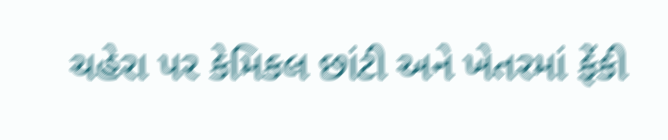ચહેરા પર કેમિકલ છાંટી અને ખેતરમાં ફેંકી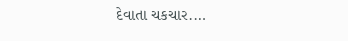દેવાતા ચકચાર.…